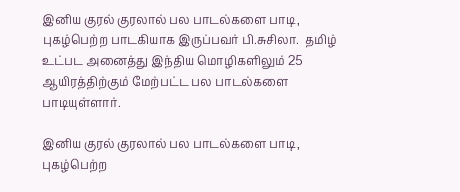இனிய குரல் குரலால் பல பாடல்களை பாடி, புகழ்பெற்ற பாடகியாக இருப்பவர் பி.சுசிலா.  தமிழ் உட்பட அனைத்து இந்திய மொழிகளிலும் 25 ஆயிரத்திற்கும் மேற்பட்ட பல பாடல்களை பாடியுள்ளார்.

இனிய குரல் குரலால் பல பாடல்களை பாடி, புகழ்பெற்ற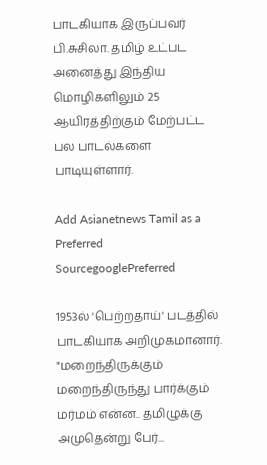பாடகியாக இருப்பவர் பி.சுசிலா. தமிழ் உட்பட அனைத்து இந்திய மொழிகளிலும் 25 ஆயிரத்திற்கும் மேற்பட்ட பல பாடல்களை பாடியுள்ளார்.

Add Asianetnews Tamil as a Preferred SourcegooglePreferred

1953ல் 'பெற்றதாய்' படத்தில் பாடகியாக அறிமுகமானார். "மறைந்திருக்கும் மறைந்திருந்து பார்க்கும் மர்மம் என்ன.. தமிழுக்கு அமுதென்று பேர்...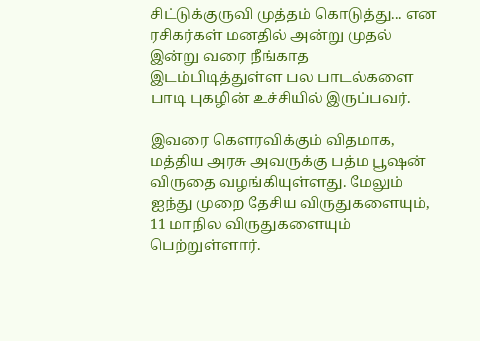சிட்டுக்குருவி முத்தம் கொடுத்து... என ரசிகர்கள் மனதில் அன்று முதல் இன்று வரை நீங்காத இடம்பிடித்துள்ள பல பாடல்களை பாடி புகழின் உச்சியில் இருப்பவர்.

இவரை கௌரவிக்கும் விதமாக, மத்திய அரசு அவருக்கு பத்ம பூஷன் விருதை வழங்கியுள்ளது. மேலும் ஐந்து முறை தேசிய விருதுகளையும், 11 மாநில விருதுகளையும் பெற்றுள்ளார்.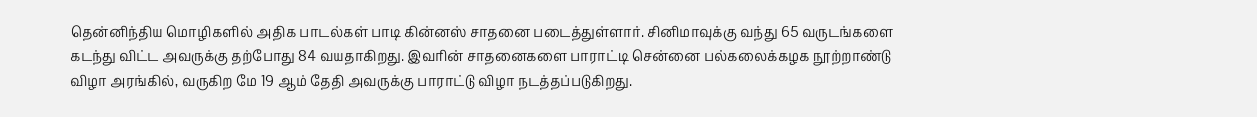தென்னிந்திய மொழிகளில் அதிக பாடல்கள் பாடி கின்னஸ் சாதனை படைத்துள்ளார். சினிமாவுக்கு வந்து 65 வருடங்களை கடந்து விட்ட அவருக்கு தற்போது 84 வயதாகிறது. இவரின் சாதனைகளை பாராட்டி சென்னை பல்கலைக்கழக நூற்றாண்டு விழா அரங்கில், வருகிற மே 19 ஆம் தேதி அவருக்கு பாராட்டு விழா நடத்தப்படுகிறது.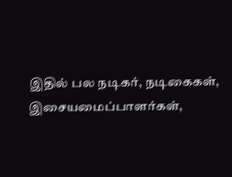இதில் பல நடிகர், நடிகைகள், இசையமைப்பாளர்கள்,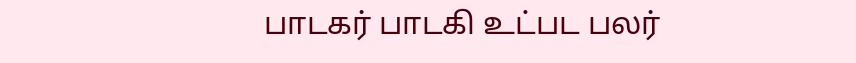பாடகர் பாடகி உட்பட பலர்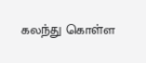கலந்து கொள்ள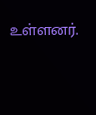உள்ளனர்.